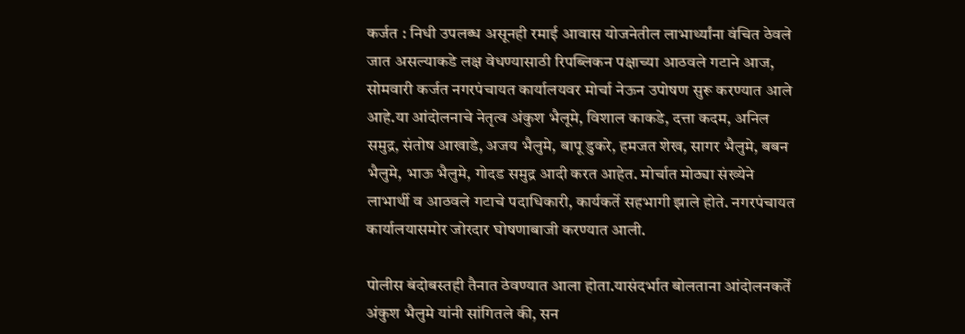कर्जत : निधी उपलब्ध असूनही रमाई आवास योजनेतील लाभार्थ्यांना वंचित ठेवले जात असल्याकडे लक्ष वेधण्यासाठी रिपब्लिकन पक्षाच्या आठवले गटाने आज, सोमवारी कर्जत नगरपंचायत कार्यालयवर मोर्चा नेऊन उपोषण सुरू करण्यात आले आहे.या आंदोलनाचे नेतृत्व अंकुश भैलूमे, विशाल काकडे, दत्ता कदम, अनिल समुद्र, संतोष आखाडे, अजय भैलुमे, बापू डुकरे, हमजत शेख, सागर भैलुमे, बबन भैलुमे, भाऊ भैलुमे, गोदड समुद्र आदी करत आहेत. मोर्चात मोठ्या संख्येने लाभार्थी व आठवले गटाचे पदाधिकारी, कार्यकर्ते सहभागी झाले होते. नगरपंचायत कार्यालयासमोर जोरदार घोषणाबाजी करण्यात आली.

पोलीस बंदोबस्तही तैनात ठेवण्यात आला होता.यासंदर्भात बोलताना आंदोलनकर्ते अंकुश भैलुमे यांनी सांगितले की, सन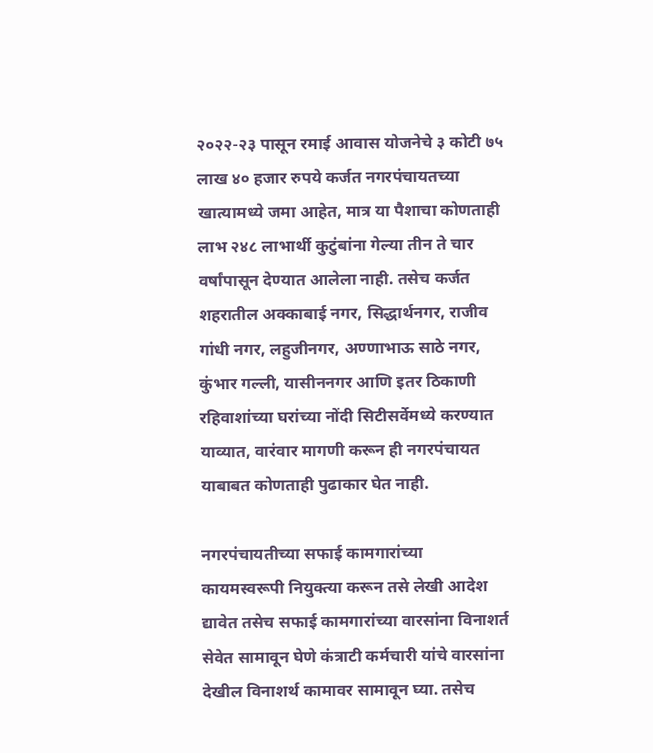२०२२-२३ पासून रमाई आवास योजनेचे ३ कोटी ७५ लाख ४० हजार रुपये कर्जत नगरपंचायतच्या खात्यामध्ये जमा आहेत, मात्र या पैशाचा कोणताही लाभ २४८ लाभार्थी कुटुंबांना गेल्या तीन ते चार वर्षांपासून देण्यात आलेला नाही. तसेच कर्जत शहरातील अक्काबाई नगर, सिद्धार्थनगर, राजीव गांधी नगर, लहुजीनगर, अण्णाभाऊ साठे नगर, कुंभार गल्ली, यासीननगर आणि इतर ठिकाणी रहिवाशांच्या घरांच्या नोंदी सिटीसर्वेमध्ये करण्यात याव्यात, वारंवार मागणी करून ही नगरपंचायत याबाबत कोणताही पुढाकार घेत नाही.

नगरपंचायतीच्या सफाई कामगारांच्या कायमस्वरूपी नियुक्त्या करून तसे लेखी आदेश द्यावेत तसेच सफाई कामगारांच्या वारसांना विनाशर्त सेवेत सामावून घेणे कंत्राटी कर्मचारी यांचे वारसांना देखील विनाशर्थ कामावर सामावून घ्या. तसेच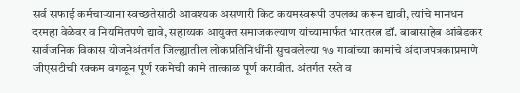सर्व सफाई कर्मचाऱ्याना स्वच्छतेसाठी आवश्यक असणारी किट कयमस्वरूपी उपलब्ध करून द्यावी, त्यांचे मानधन दरमहा वेळेवर व नियमितपणे द्यावे, सहाय्यक आयुक्त समाजकल्याण यांच्यामार्फत भारतरत्न डॉ. बाबासाहेब आंबेडकर सार्वजनिक विकास योजनेअंतर्गत जिल्ह्यातील लोकप्रतिनिधींनी सुचवलेल्या १७ गावांच्या कामांचे अंदाजपत्रकाप्रमाणे जीएसटीची रक्कम वगळून पूर्ण रकमेची कामे तात्काळ पूर्ण करावीत. अंतर्गत रस्ते व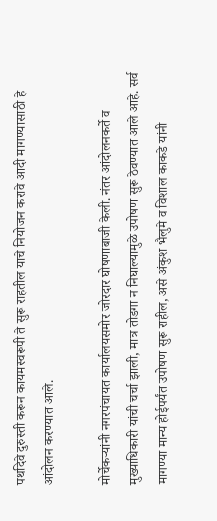पथदिवे दुरुस्ती करून कायमस्वरूपी ते सुरू राहतील याचे नियोजन करावे आदी मागण्यासाठी हे आंदोलन करण्यात आले.

मोर्चेकऱ्यांनी नगरपंचायत कार्यालयसमोर जोरदार घोषणाबाजी केली. नंतर आंदोलनकर्ते व मुख्याधिकारी यांची चर्चा झाली, मात्र तोडगा न निघाल्यामुळे उपोषण सुरू ठेवण्यात आले आहे. सर्व मागण्या मान्य होईपर्यंत उपोषण सुरू राहील, असे अंकुश भैलुमे व विशाल काकडे यांनी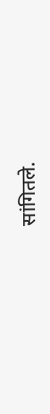सांगितले.